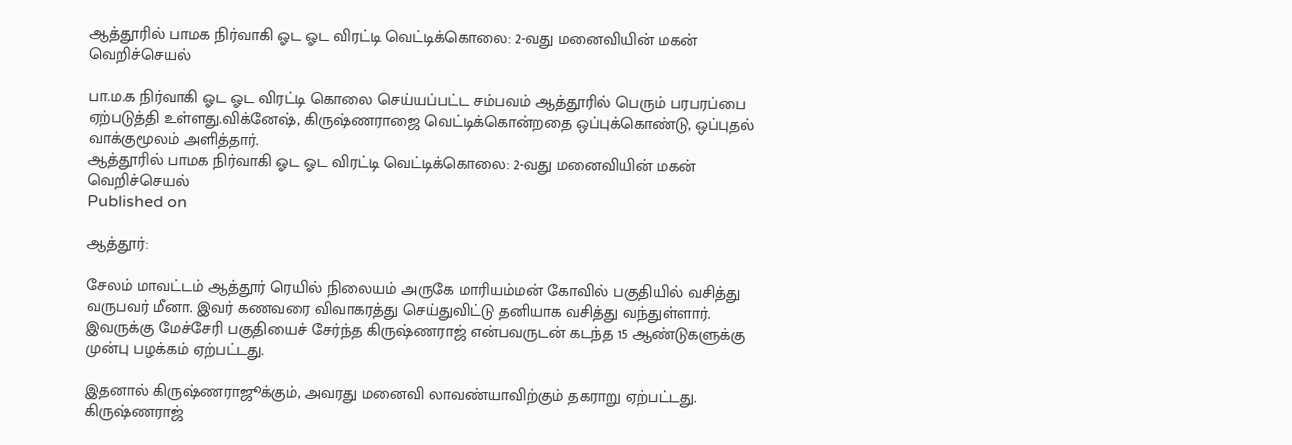ஆத்தூரில் பாமக நிர்வாகி ஓட ஓட விரட்டி வெட்டிக்கொலை: 2-வது மனைவியின் மகன் வெறிச்செயல்

பா.ம.க நிர்வாகி ஓட ஓட விரட்டி கொலை செய்யப்பட்ட சம்பவம் ஆத்தூரில் பெரும் பரபரப்பை ஏற்படுத்தி உள்ளது.விக்னேஷ், கிருஷ்ணராஜை வெட்டிக்கொன்றதை ஒப்புக்கொண்டு, ஒப்புதல் வாக்குமூலம் அளித்தார்.
ஆத்தூரில் பாமக நிர்வாகி ஓட ஓட விரட்டி வெட்டிக்கொலை: 2-வது மனைவியின் மகன் வெறிச்செயல்
Published on

ஆத்தூர்:

சேலம் மாவட்டம் ஆத்தூர் ரெயில் நிலையம் அருகே மாரியம்மன் கோவில் பகுதியில் வசித்து வருபவர் மீனா. இவர் கணவரை விவாகரத்து செய்துவிட்டு தனியாக வசித்து வந்துள்ளார். இவருக்கு மேச்சேரி பகுதியைச் சேர்ந்த கிருஷ்ணராஜ் என்பவருடன் கடந்த 15 ஆண்டுகளுக்கு முன்பு பழக்கம் ஏற்பட்டது.

இதனால் கிருஷ்ணராஜூக்கும், அவரது மனைவி லாவண்யாவிற்கும் தகராறு ஏற்பட்டது. கிருஷ்ணராஜ்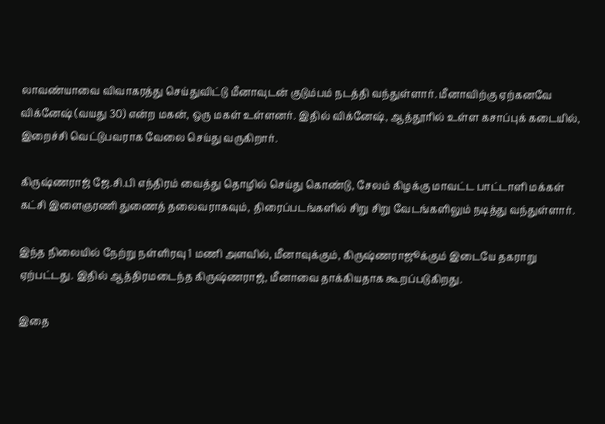லாவண்யாவை விவாகரத்து செய்துவிட்டு மீனாவுடன் குடும்பம் நடத்தி வந்துள்ளார். மீனாவிற்கு ஏற்கனவே விக்னேஷ் (வயது 30) என்ற மகன், ஒரு மகள் உள்ளனர். இதில் விக்னேஷ், ஆத்தூரில் உள்ள கசாப்புக் கடையில், இறைச்சி வெட்டுபவராக வேலை செய்து வருகிறார்.

கிருஷ்ணராஜ் ஜே.சி.பி எந்திரம் வைத்து தொழில் செய்து கொண்டு, சேலம் கிழக்கு மாவட்ட பாட்டாளி மக்கள் கட்சி இளைஞரணி துணைத் தலைவராகவும், திரைப்படங்களில் சிறு சிறு வேடங்களிலும் நடித்து வந்துள்ளார்.

இந்த நிலையில் நேற்று நள்ளிரவு 1 மணி அளவில், மீனாவுக்கும், கிருஷ்ணராஜூக்கும் இடையே தகராறு ஏற்பட்டது. இதில் ஆத்திரமடைந்த கிருஷ்ணராஜ், மீனாவை தாக்கியதாக கூறப்படுகிறது.

இதை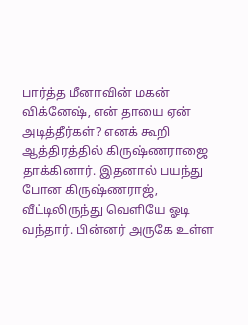பார்த்த மீனாவின் மகன் விக்னேஷ், என் தாயை ஏன் அடித்தீர்கள்? எனக் கூறி ஆத்திரத்தில் கிருஷ்ணராஜை தாக்கினார். இதனால் பயந்து போன கிருஷ்ணராஜ், வீட்டிலிருந்து வெளியே ஓடி வந்தார். பின்னர் அருகே உள்ள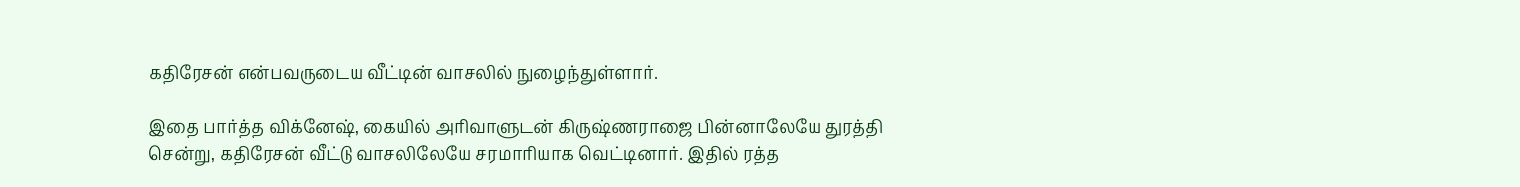கதிரேசன் என்பவருடைய வீட்டின் வாசலில் நுழைந்துள்ளார்.

இதை பார்த்த விக்னேஷ், கையில் அரிவாளுடன் கிருஷ்ணராஜை பின்னாலேயே துரத்தி சென்று, கதிரேசன் வீட்டு வாசலிலேயே சரமாரியாக வெட்டினார். இதில் ரத்த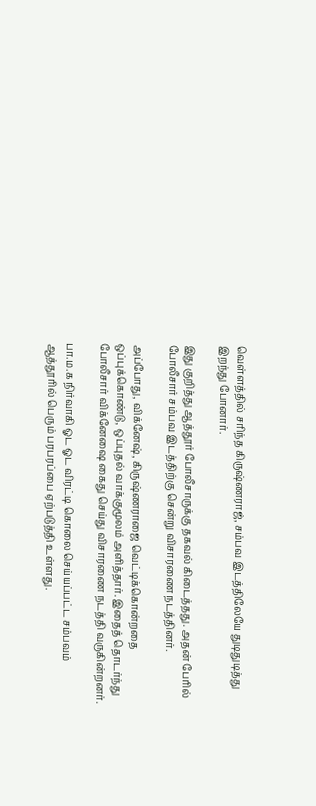வெள்ளத்தில் சரிந்த கிருஷ்ணராஜ், சம்பவ இடத்திலேயே துடிதுடித்து இறந்து போனார்.

இது குறித்து ஆத்தூர் போலீசாருக்கு தகவல் கிடைத்தது. அதன் பேரில் போலீசார் சம்பவ இடத்திற்கு சென்று விசாரணை நடத்தினர்.

அப்போது, விக்னேஷ், கிருஷ்ணராஜை வெட்டிக்கொன்றதை ஒப்புக்கொண்டு, ஒப்புதல் வாக்குமூலம் அளித்தார். இதைத் தொடர்ந்து போலீசார் விக்னேஷை கைது செய்து விசாரணை நடத்தி வருகின்றனர்.

பா.ம.க நிர்வாகி ஓட ஓட விரட்டி கொலை செய்யப்பட்ட சம்பவம் ஆத்தூரில் பெரும் பரபரப்பை ஏற்படுத்தி உள்ளது.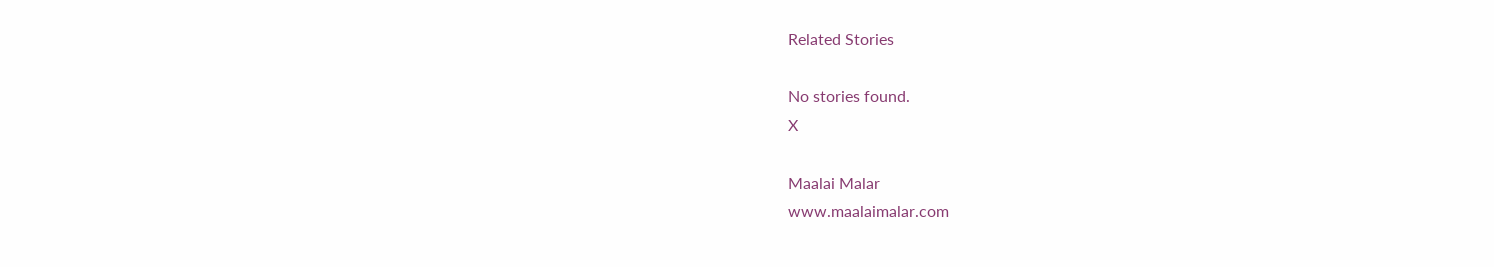Related Stories

No stories found.
X

Maalai Malar
www.maalaimalar.com